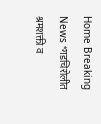Home Breaking News *गडचिरोलीत श्रमशक्ती व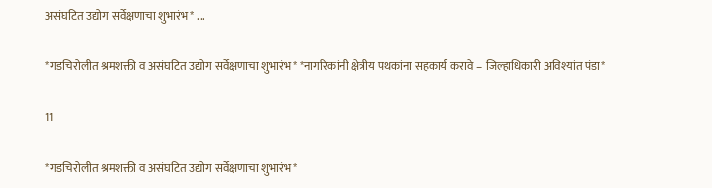असंघटित उद्योग सर्वेक्षणाचा शुभारंभ* ...

*गडचिरोलीत श्रमशक्ती व असंघटित उद्योग सर्वेक्षणाचा शुभारंभ* *नागरिकांनी क्षेत्रीय पथकांना सहकार्य करावे – जिल्हाधिकारी अविश्यांत पंडा*

11

*गडचिरोलीत श्रमशक्ती व असंघटित उद्योग सर्वेक्षणाचा शुभारंभ*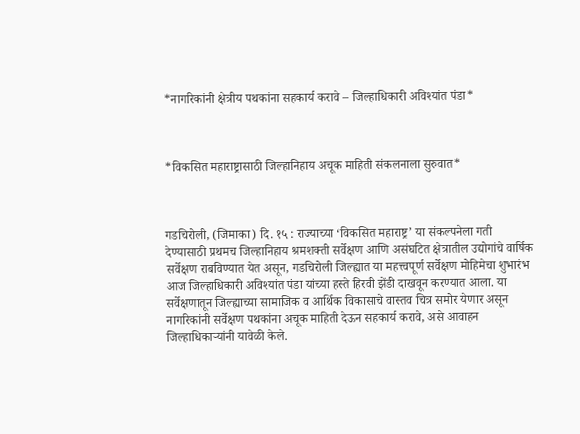*नागरिकांनी क्षेत्रीय पथकांना सहकार्य करावे – जिल्हाधिकारी अविश्यांत पंडा*



*विकसित महाराष्ट्रासाठी जिल्हानिहाय अचूक माहिती संकलनाला सुरुवात*



गडचिरोली, (जिमाका) दि. १५ : राज्याच्या ‘विकसित महाराष्ट्र’ या संकल्पनेला गती देण्यासाठी प्रथमच जिल्हानिहाय श्रमशक्ती सर्वेक्षण आणि असंघटित क्षेत्रातील उद्योगांचे वार्षिक सर्वेक्षण राबविण्यात येत असून, गडचिरोली जिल्ह्यात या महत्त्वपूर्ण सर्वेक्षण मोहिमेचा शुभारंभ आज जिल्हाधिकारी अविश्यांत पंडा यांच्या हस्ते हिरवी झेंडी दाखवून करण्यात आला. या सर्वेक्षणातून जिल्ह्याच्या सामाजिक व आर्थिक विकासाचे वास्तव चित्र समोर येणार असून नागरिकांनी सर्वेक्षण पथकांना अचूक माहिती देऊन सहकार्य करावे, असे आवाहन जिल्हाधिकाऱ्यांनी यावेळी केले.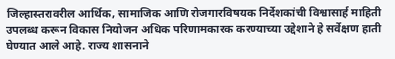जिल्हास्तरावरील आर्थिक, सामाजिक आणि रोजगारविषयक निर्देशकांची विश्वासार्ह माहिती उपलब्ध करून विकास नियोजन अधिक परिणामकारक करण्याच्या उद्देशाने हे सर्वेक्षण हाती घेण्यात आले आहे. राज्य शासनाने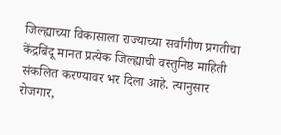जिल्ह्याच्या विकासाला राज्याच्या सर्वांगीण प्रगतीचा केंद्रबिंदू मानत प्रत्येक जिल्ह्याची वस्तुनिष्ठ माहिती संकलित करण्यावर भर दिला आहे. त्यानुसार रोजगार,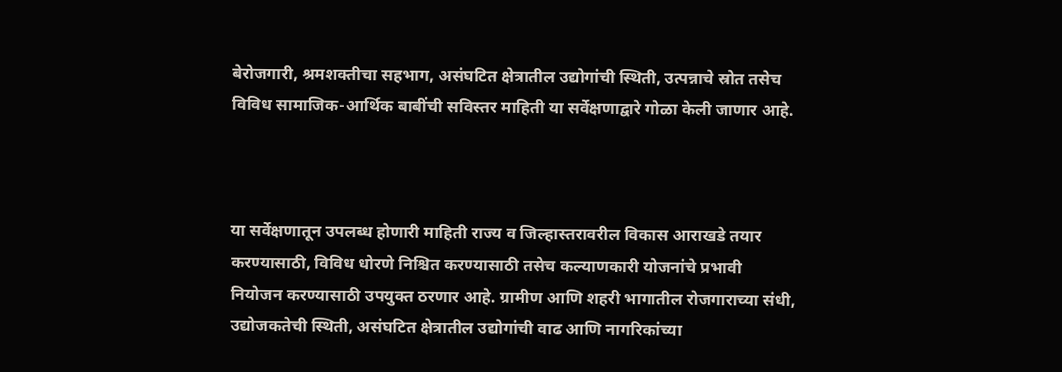बेरोजगारी, श्रमशक्तीचा सहभाग, असंघटित क्षेत्रातील उद्योगांची स्थिती, उत्पन्नाचे स्रोत तसेच विविध सामाजिक-आर्थिक बाबींची सविस्तर माहिती या सर्वेक्षणाद्वारे गोळा केली जाणार आहे.



या सर्वेक्षणातून उपलब्ध होणारी माहिती राज्य व जिल्हास्तरावरील विकास आराखडे तयार करण्यासाठी, विविध धोरणे निश्चित करण्यासाठी तसेच कल्याणकारी योजनांचे प्रभावी नियोजन करण्यासाठी उपयुक्त ठरणार आहे. ग्रामीण आणि शहरी भागातील रोजगाराच्या संधी, उद्योजकतेची स्थिती, असंघटित क्षेत्रातील उद्योगांची वाढ आणि नागरिकांच्या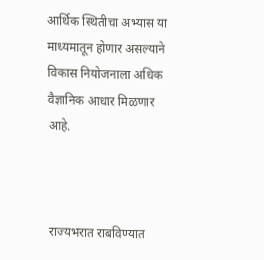आर्थिक स्थितीचा अभ्यास या माध्यमातून होणार असल्याने विकास नियोजनाला अधिक वैज्ञानिक आधार मिळणार आहे.



राज्यभरात राबविण्यात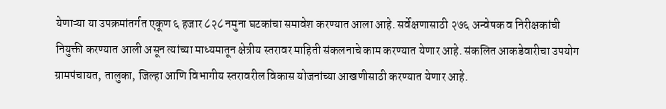येणाऱ्या या उपक्रमांतर्गत एकूण ६ हजार ८२८ नमुना घटकांचा समावेश करण्यात आला आहे. सर्वेक्षणासाठी २७६ अन्वेषक व निरीक्षकांची नियुक्ती करण्यात आली असून त्यांच्या माध्यमातून क्षेत्रीय स्तरावर माहिती संकलनाचे काम करण्यात येणार आहे. संकलित आकडेवारीचा उपयोग ग्रामपंचायत, तालुका, जिल्हा आणि विभागीय स्तरावरील विकास योजनांच्या आखणीसाठी करण्यात येणार आहे.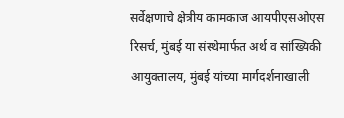सर्वेक्षणाचे क्षेत्रीय कामकाज आयपीएसओएस रिसर्च, मुंबई या संस्थेमार्फत अर्थ व सांख्यिकी आयुक्तालय, मुंबई यांच्या मार्गदर्शनाखाली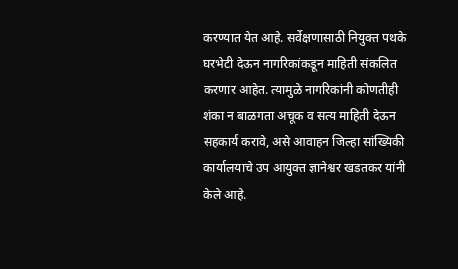करण्यात येत आहे. सर्वेक्षणासाठी नियुक्त पथके घरभेटी देऊन नागरिकांकडून माहिती संकलित करणार आहेत. त्यामुळे नागरिकांनी कोणतीही शंका न बाळगता अचूक व सत्य माहिती देऊन सहकार्य करावे, असे आवाहन जिल्हा सांख्यिकी कार्यालयाचे उप आयुक्त ज्ञानेश्वर खडतकर यांनी केले आहे.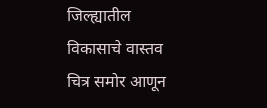जिल्ह्यातील विकासाचे वास्तव चित्र समोर आणून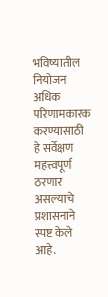भविष्यातील नियोजन अधिक परिणामकारक करण्यासाठी हे सर्वेक्षण महत्त्वपूर्ण ठरणार असल्याचे प्रशासनाने स्पष्ट केले आहे.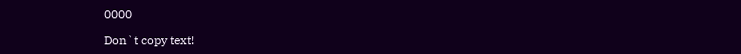0000

Don`t copy text!